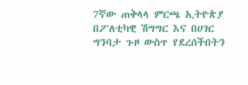7ኛው ጠቅላላ ምርጫ ኢትዮጵያ በፖለቲካዊ ሽግግር እና በሀገር ግንባታ ጉዞ ውስጥ የደረሰችበትን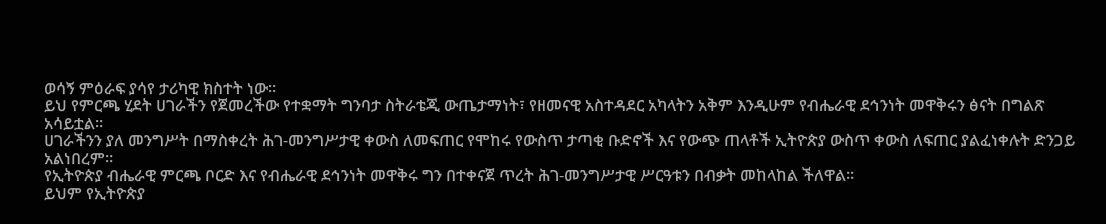ወሳኝ ምዕራፍ ያሳየ ታሪካዊ ክስተት ነው።
ይህ የምርጫ ሂደት ሀገራችን የጀመረችው የተቋማት ግንባታ ስትራቴጂ ውጤታማነት፣ የዘመናዊ አስተዳደር አካላትን አቅም እንዲሁም የብሔራዊ ደኅንነት መዋቅሩን ፅናት በግልጽ አሳይቷል።
ሀገራችንን ያለ መንግሥት በማስቀረት ሕገ-መንግሥታዊ ቀውስ ለመፍጠር የሞከሩ የውስጥ ታጣቂ ቡድኖች እና የውጭ ጠላቶች ኢትዮጵያ ውስጥ ቀውስ ለፍጠር ያልፈነቀሉት ድንጋይ አልነበረም።
የኢትዮጵያ ብሔራዊ ምርጫ ቦርድ እና የብሔራዊ ደኅንነት መዋቅሩ ግን በተቀናጀ ጥረት ሕገ-መንግሥታዊ ሥርዓቱን በብቃት መከላከል ችለዋል።
ይህም የኢትዮጵያ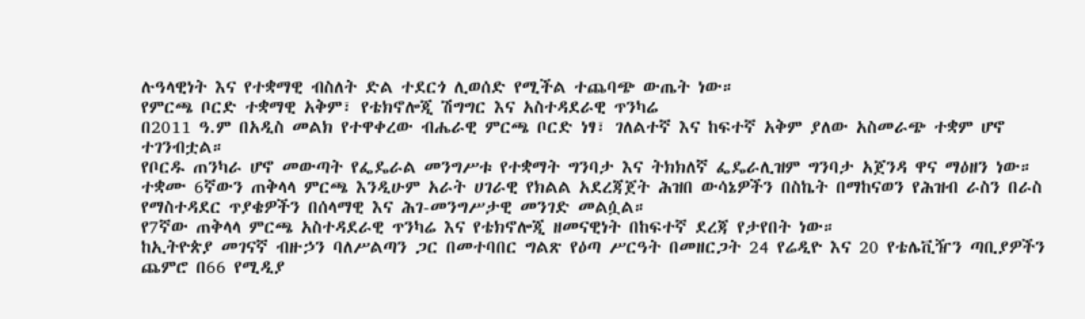ሉዓላዊነት እና የተቋማዊ ብስለት ድል ተደርጎ ሊወሰድ የሚችል ተጨባጭ ውጤት ነው።
የምርጫ ቦርድ ተቋማዊ አቅም፣ የቴክኖሎጂ ሽግግር እና አስተዳደራዊ ጥንካሬ
በ2011 ዓ.ም በአዲስ መልክ የተዋቀረው ብሔራዊ ምርጫ ቦርድ ነፃ፣ ገለልተኛ እና ከፍተኛ አቅም ያለው አስመራጭ ተቋም ሆኖ ተገንብቷል።
የቦርዱ ጠንካራ ሆኖ መውጣት የፌዴራል መንግሥቱ የተቋማት ግንባታ እና ትክክለኛ ፌዴራሊዝም ግንባታ አጀንዳ ዋና ማዕዘን ነው።
ተቋሙ 6ኛውን ጠቅላላ ምርጫ እንዲሁም አራት ሀገራዊ የክልል አደረጃጀት ሕዝበ ውሳኔዎችን በስኬት በማከናወን የሕዝብ ራስን በራስ የማስተዳደር ጥያቄዎችን በሰላማዊ እና ሕገ-መንግሥታዊ መንገድ መልሷል።
የ7ኛው ጠቅላላ ምርጫ አስተዳደራዊ ጥንካሬ እና የቴክኖሎጂ ዘመናዊነት በከፍተኛ ደረጃ የታየበት ነው።
ከኢትዮጵያ መገናኛ ብዙኃን ባለሥልጣን ጋር በመተባበር ግልጽ የዕጣ ሥርዓት በመዘርጋት 24 የሬዲዮ እና 20 የቴሌቪዥን ጣቢያዎችን ጨምሮ በ66 የሚዲያ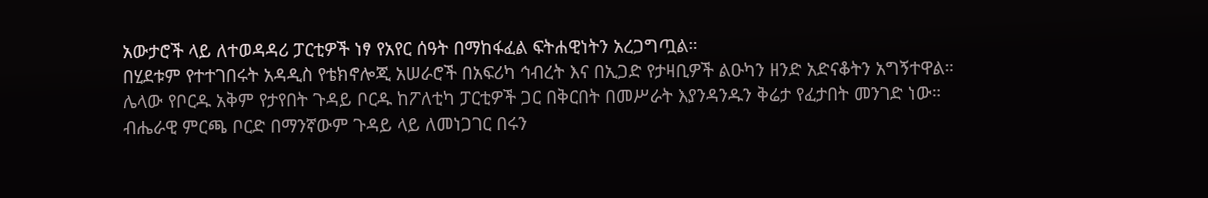አውታሮች ላይ ለተወዳዳሪ ፓርቲዎች ነፃ የአየር ሰዓት በማከፋፈል ፍትሐዊነትን አረጋግጧል።
በሂደቱም የተተገበሩት አዳዲስ የቴክኖሎጂ አሠራሮች በአፍሪካ ኅብረት እና በኢጋድ የታዛቢዎች ልዑካን ዘንድ አድናቆትን አግኝተዋል።
ሌላው የቦርዱ አቅም የታየበት ጉዳይ ቦርዱ ከፖለቲካ ፓርቲዎች ጋር በቅርበት በመሥራት እያንዳንዱን ቅሬታ የፈታበት መንገድ ነው።
ብሔራዊ ምርጫ ቦርድ በማንኛውም ጉዳይ ላይ ለመነጋገር በሩን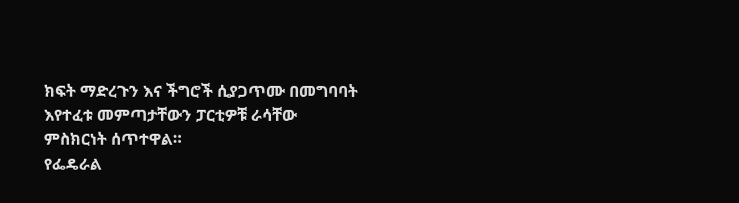ክፍት ማድረጉን እና ችግሮች ሲያጋጥሙ በመግባባት እየተፈቱ መምጣታቸውን ፓርቲዎቹ ራሳቸው ምስክርነት ሰጥተዋል።
የፌዴራል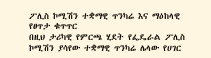ፖሊስ ኮሚሽን ተቋማዊ ጥንካሬ እና ማዕከላዊ የፀጥታ ቁጥጥር
በዚህ ታሪካዊ የምርጫ ሂደት የፌዴራል ፖሊስ ኮሚሽን ያሳየው ተቋማዊ ጥንካሬ ሌላው የሀገር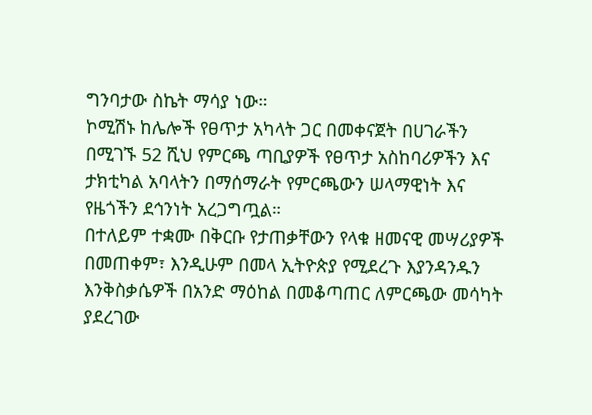ግንባታው ስኬት ማሳያ ነው።
ኮሚሽኑ ከሌሎች የፀጥታ አካላት ጋር በመቀናጀት በሀገራችን በሚገኙ 52 ሺህ የምርጫ ጣቢያዎች የፀጥታ አስከባሪዎችን እና ታክቲካል አባላትን በማሰማራት የምርጫውን ሠላማዊነት እና የዜጎችን ደኅንነት አረጋግጧል።
በተለይም ተቋሙ በቅርቡ የታጠቃቸውን የላቁ ዘመናዊ መሣሪያዎች በመጠቀም፣ እንዲሁም በመላ ኢትዮጵያ የሚደረጉ እያንዳንዱን እንቅስቃሴዎች በአንድ ማዕከል በመቆጣጠር ለምርጫው መሳካት ያደረገው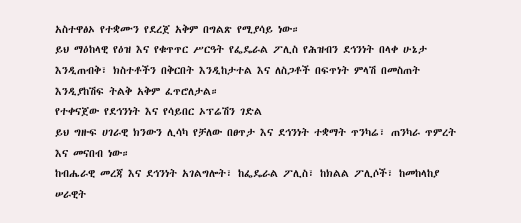አስተዋፅኦ የተቋሙን የደረጀ አቅም በግልጽ የሚያሳይ ነው።
ይህ ማዕከላዊ የዕዝ እና የቁጥጥር ሥርዓት የፌዴራል ፖሊስ የሕዝብን ደኅንነት በላቀ ሁኔታ እንዲጠብቅ፣ ክስተቶችን በቅርበት እንዲከታተል እና ለስጋቶች በፍጥነት ምላሽ በመስጠት እንዲያከሽፍ ትልቅ አቅም ፈጥሮለታል።
የተቀናጀው የደኅንነት እና የሳይበር ኦፕሬሽን ገድል
ይህ ግዙፍ ሀገራዊ ክንውን ሊሳካ የቻለው በፀጥታ እና ደኅንነት ተቋማት ጥንካሬ፣ ጠንካራ ጥምረት እና መናበብ ነው።
ከብሔራዊ መረጃ እና ደኅንነት አገልግሎት፣ ከፌዴራል ፖሊስ፣ ከክልል ፖሊሶች፣ ከመከላከያ ሠራዊት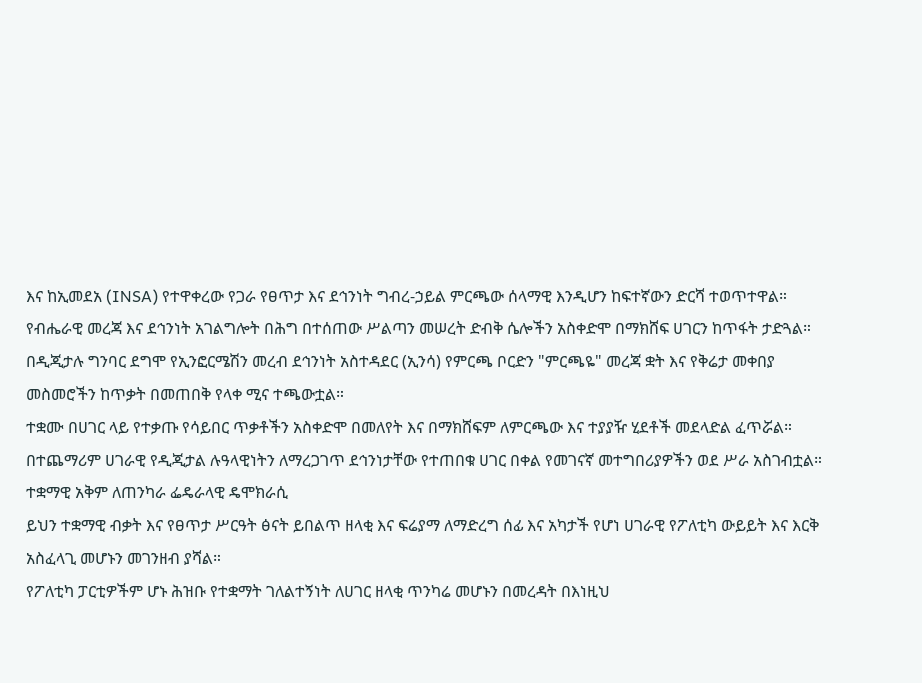እና ከኢመደአ (INSA) የተዋቀረው የጋራ የፀጥታ እና ደኅንነት ግብረ-ኃይል ምርጫው ሰላማዊ እንዲሆን ከፍተኛውን ድርሻ ተወጥተዋል።
የብሔራዊ መረጃ እና ደኅንነት አገልግሎት በሕግ በተሰጠው ሥልጣን መሠረት ድብቅ ሴሎችን አስቀድሞ በማክሸፍ ሀገርን ከጥፋት ታድጓል።
በዲጂታሉ ግንባር ደግሞ የኢንፎርሜሽን መረብ ደኅንነት አስተዳደር (ኢንሳ) የምርጫ ቦርድን "ምርጫዬ" መረጃ ቋት እና የቅሬታ መቀበያ መስመሮችን ከጥቃት በመጠበቅ የላቀ ሚና ተጫውቷል።
ተቋሙ በሀገር ላይ የተቃጡ የሳይበር ጥቃቶችን አስቀድሞ በመለየት እና በማክሸፍም ለምርጫው እና ተያያዥ ሂደቶች መደላድል ፈጥሯል።
በተጨማሪም ሀገራዊ የዲጂታል ሉዓላዊነትን ለማረጋገጥ ደኅንነታቸው የተጠበቁ ሀገር በቀል የመገናኛ መተግበሪያዎችን ወደ ሥራ አስገብቷል።
ተቋማዊ አቅም ለጠንካራ ፌዴራላዊ ዴሞክራሲ
ይህን ተቋማዊ ብቃት እና የፀጥታ ሥርዓት ፅናት ይበልጥ ዘላቂ እና ፍሬያማ ለማድረግ ሰፊ እና አካታች የሆነ ሀገራዊ የፖለቲካ ውይይት እና እርቅ አስፈላጊ መሆኑን መገንዘብ ያሻል።
የፖለቲካ ፓርቲዎችም ሆኑ ሕዝቡ የተቋማት ገለልተኝነት ለሀገር ዘላቂ ጥንካሬ መሆኑን በመረዳት በእነዚህ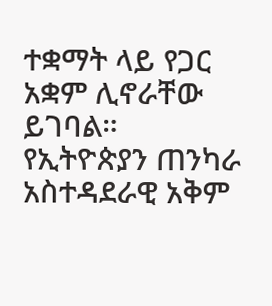ተቋማት ላይ የጋር አቋም ሊኖራቸው ይገባል።
የኢትዮጵያን ጠንካራ አስተዳደራዊ አቅም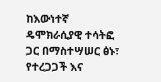ከእውነተኛ ዴሞክራሲያዊ ተሳትፎ ጋር በማስተሣሠር ፅኑ፣ የተረጋጋች እና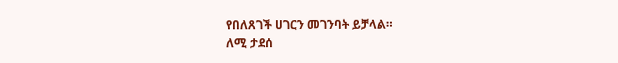የበለጸገች ሀገርን መገንባት ይቻላል።
ለሚ ታደሰ